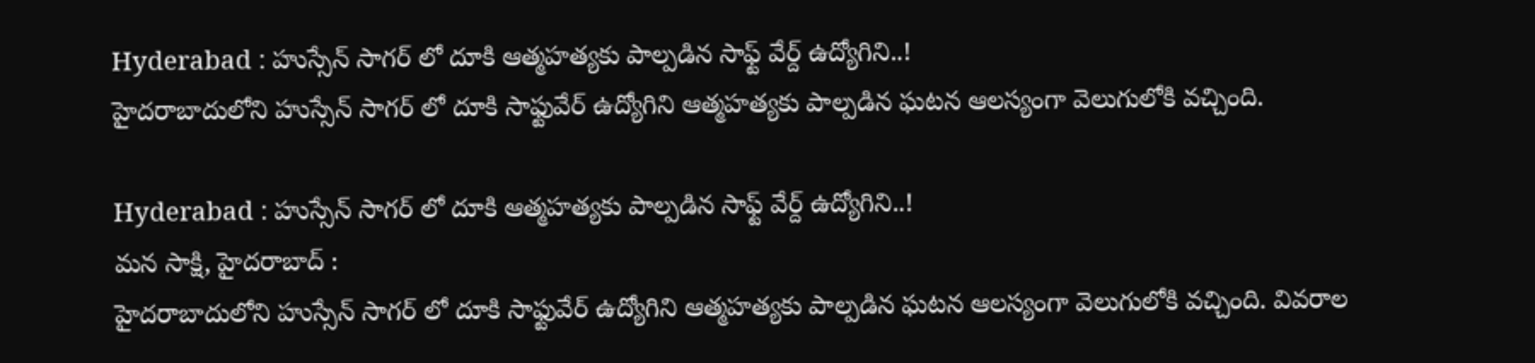Hyderabad : హుస్సేన్ సాగర్ లో దూకి ఆత్మహత్యకు పాల్పడిన సాఫ్ట్ వేర్ద్ ఉద్యోగిని..!
హైదరాబాదులోని హుస్సేన్ సాగర్ లో దూకి సాఫ్టువేర్ ఉద్యోగిని ఆత్మహత్యకు పాల్పడిన ఘటన ఆలస్యంగా వెలుగులోకి వచ్చింది.

Hyderabad : హుస్సేన్ సాగర్ లో దూకి ఆత్మహత్యకు పాల్పడిన సాఫ్ట్ వేర్ద్ ఉద్యోగిని..!
మన సాక్షి, హైదరాబాద్ :
హైదరాబాదులోని హుస్సేన్ సాగర్ లో దూకి సాఫ్టువేర్ ఉద్యోగిని ఆత్మహత్యకు పాల్పడిన ఘటన ఆలస్యంగా వెలుగులోకి వచ్చింది. వివరాల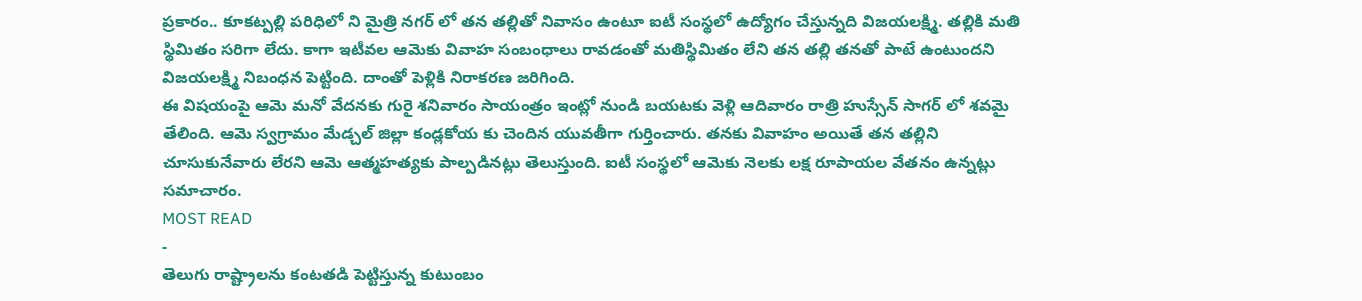ప్రకారం.. కూకట్పల్లి పరిధిలో ని మైత్రి నగర్ లో తన తల్లితో నివాసం ఉంటూ ఐటీ సంస్థలో ఉద్యోగం చేస్తున్నది విజయలక్ష్మి. తల్లికి మతి స్థిమితం సరిగా లేదు. కాగా ఇటీవల ఆమెకు వివాహ సంబంధాలు రావడంతో మతిస్థిమితం లేని తన తల్లి తనతో పాటే ఉంటుందని విజయలక్ష్మి నిబంధన పెట్టింది. దాంతో పెళ్లికి నిరాకరణ జరిగింది.
ఈ విషయంపై ఆమె మనో వేదనకు గురై శనివారం సాయంత్రం ఇంట్లో నుండి బయటకు వెళ్లి ఆదివారం రాత్రి హుస్సేన్ సాగర్ లో శవమై తేలింది. ఆమె స్వగ్రామం మేడ్చల్ జిల్లా కండ్లకోయ కు చెందిన యువతీగా గుర్తించారు. తనకు వివాహం అయితే తన తల్లిని చూసుకునేవారు లేరని ఆమె ఆత్మహత్యకు పాల్పడినట్లు తెలుస్తుంది. ఐటీ సంస్థలో ఆమెకు నెలకు లక్ష రూపాయల వేతనం ఉన్నట్లు సమాచారం.
MOST READ
-
తెలుగు రాష్ట్రాలను కంటతడి పెట్టిస్తున్న కుటుంబం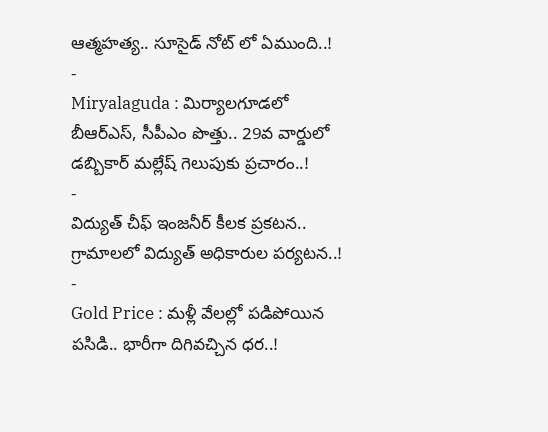ఆత్మహత్య.. సూసైడ్ నోట్ లో ఏముంది..!
-
Miryalaguda : మిర్యాలగూడలో బీఆర్ఎస్, సీపీఎం పొత్తు.. 29వ వార్డులో డబ్బికార్ మల్లేష్ గెలుపుకు ప్రచారం..!
-
విద్యుత్ చీఫ్ ఇంజనీర్ కీలక ప్రకటన.. గ్రామాలలో విద్యుత్ అధికారుల పర్యటన..!
-
Gold Price : మళ్లీ వేలల్లో పడిపోయిన పసిడి.. భారీగా దిగివచ్చిన ధర..!